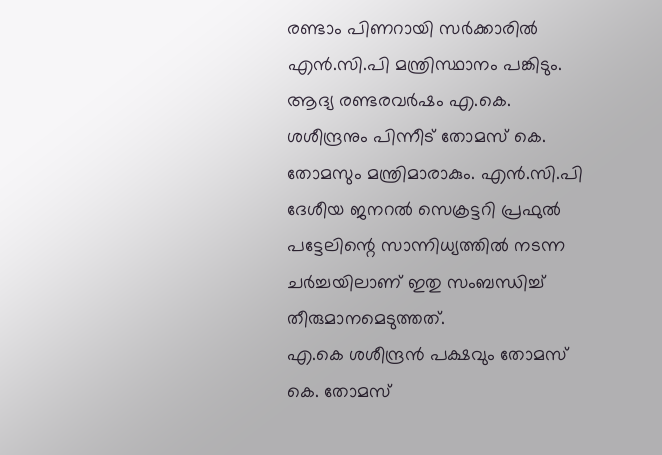രണ്ടാം പിണറായി സര്‍ക്കാരില്‍ എന്‍.സി.പി മന്ത്രിസ്ഥാനം പങ്കിടും. ആദ്യ രണ്ടരവര്‍ഷം എ.കെ. ശശീന്ദ്രനും പിന്നീട് തോമസ് കെ. തോമസും മന്ത്രിമാരാകും. എന്‍.സി.പി ദേശീയ ജനറല്‍ സെക്രട്ടറി പ്രഫുല്‍ പട്ടേലിന്റെ സാന്നിധ്യത്തില്‍ നടന്ന ചര്‍ച്ചയിലാണ് ഇതു സംബന്ധിച്ച്‌ തീരുമാനമെടുത്തത്.
എ.കെ ശശീന്ദ്രന്‍ പക്ഷവും തോമസ് കെ. തോമസ്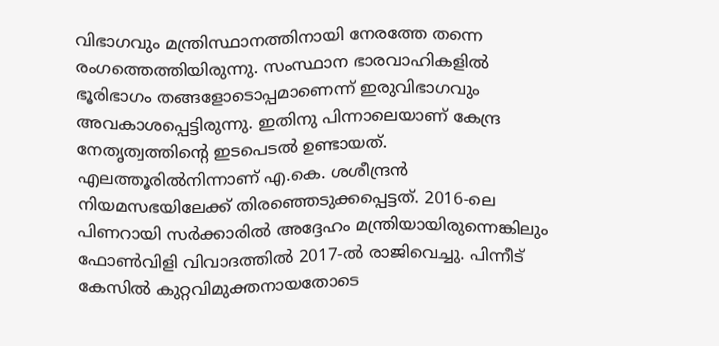വിഭാഗവും മന്ത്രിസ്ഥാനത്തിനായി നേരത്തേ തന്നെ രംഗത്തെത്തിയിരുന്നു. സംസ്ഥാന ഭാരവാഹികളില്‍ ഭൂരിഭാഗം തങ്ങളോടൊപ്പമാണെന്ന് ഇരുവിഭാഗവും അവകാശപ്പെട്ടിരുന്നു. ഇതിനു പിന്നാലെയാണ് കേന്ദ്ര നേതൃത്വത്തിന്‍റെ ഇടപെടല്‍ ഉണ്ടായത്.
എലത്തൂരില്‍നിന്നാണ് എ.കെ. ശശീന്ദ്രന്‍ നിയമസഭയിലേക്ക് തിരഞ്ഞെടുക്കപ്പെട്ടത്. 2016-ലെ പിണറായി സര്‍ക്കാരില്‍ അദ്ദേഹം മന്ത്രിയായിരുന്നെങ്കിലും ഫോണ്‍വിളി വിവാദത്തില്‍ 2017-ല്‍ രാജിവെച്ചു. പിന്നീട് കേസില്‍ കുറ്റവിമുക്തനായതോടെ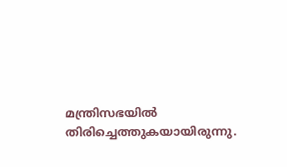മന്ത്രിസഭയില്‍ തിരിച്ചെത്തുകയായിരുന്നു.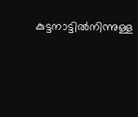കുട്ടനാട്ടില്‍നിന്നുള്ള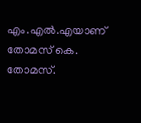എം.എല്‍.എയാണ് തോമസ് കെ. തോമസ്.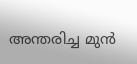അന്തരിച്ച മുന്‍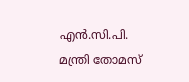എന്‍.സി.പി. മന്ത്രി തോമസ്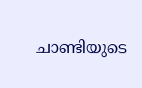ചാണ്ടിയുടെ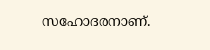സഹോദരനാണ്.